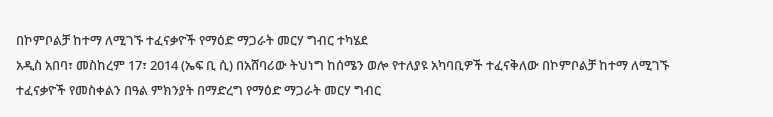በኮምቦልቻ ከተማ ለሚገኙ ተፈናቃዮች የማዕድ ማጋራት መርሃ ግብር ተካሄደ
አዲስ አበባ፣ መስከረም 17፣ 2014 (ኤፍ ቢ ሲ) በአሸባሪው ትህነግ ከሰሜን ወሎ የተለያዩ አካባቢዎች ተፈናቅለው በኮምቦልቻ ከተማ ለሚገኙ ተፈናቃዮች የመስቀልን በዓል ምክንያት በማድረግ የማዕድ ማጋራት መርሃ ግብር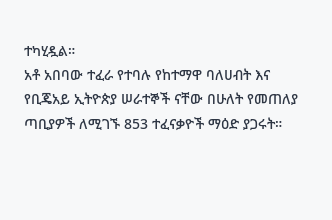ተካሂዷል።
አቶ አበባው ተፈራ የተባሉ የከተማዋ ባለሀብት እና የቢጄአይ ኢትዮጵያ ሠራተኞች ናቸው በሁለት የመጠለያ ጣቢያዎች ለሚገኙ 853 ተፈናቃዮች ማዕድ ያጋሩት።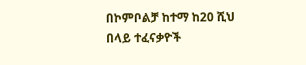በኮምቦልቻ ከተማ ከ20 ሺህ በላይ ተፈናቃዮች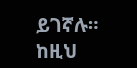ይገኛሉ። ከዚህ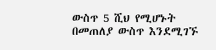ውስጥ 5 ሺህ የሚሆኑት በመጠለያ ውስጥ እንደሚገኙ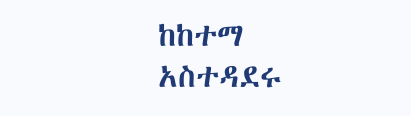ከከተማ አስተዳደሩ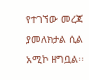የተገኘው መረጃ ያመለክታል ሲል አሚኮ ዘግቧል፡፡